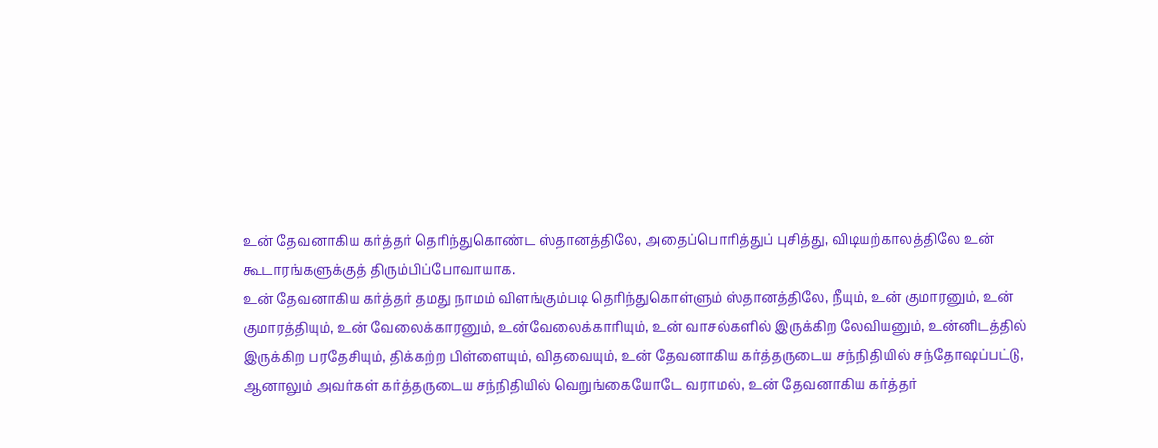உன் தேவனாகிய கர்த்தர் தெரிந்துகொண்ட ஸ்தானத்திலே, அதைப்பொரித்துப் புசித்து, விடியற்காலத்திலே உன் கூடாரங்களுக்குத் திரும்பிப்போவாயாக.
உன் தேவனாகிய கர்த்தர் தமது நாமம் விளங்கும்படி தெரிந்துகொள்ளும் ஸ்தானத்திலே, நீயும், உன் குமாரனும், உன் குமாரத்தியும், உன் வேலைக்காரனும், உன்வேலைக்காரியும், உன் வாசல்களில் இருக்கிற லேவியனும், உன்னிடத்தில் இருக்கிற பரதேசியும், திக்கற்ற பிள்ளையும், விதவையும், உன் தேவனாகிய கர்த்தருடைய சந்நிதியில் சந்தோஷப்பட்டு,
ஆனாலும் அவர்கள் கர்த்தருடைய சந்நிதியில் வெறுங்கையோடே வராமல், உன் தேவனாகிய கர்த்தர்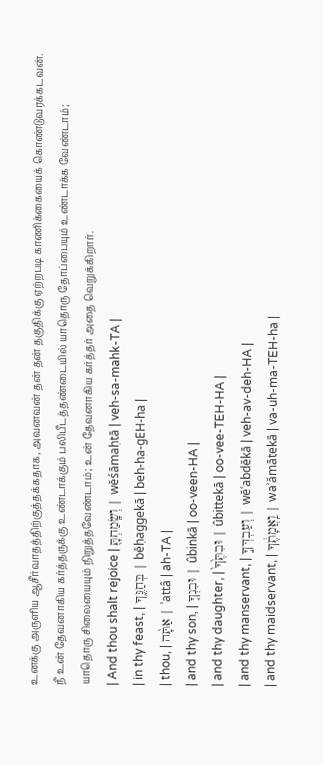உனக்கு அருளிய ஆசீர்வாதத்திற்குத்தக்கதாக, அவனவன் தன் தன் தகுதிக்கு ஏற்றபடி காணிக்கையைக் கொண்டுவரக்கடவன்.
நீ உன் தேவனாகிய கர்த்தருக்கு உண்டாக்கும் பலிபீடத்தண்டையில் யாதொரு தோப்பையும் உண்டாக்க வேண்டாம்;
யாதொரு சிலையையும் நிறுத்தவேண்டாம்; உன் தேவனாகிய கர்த்தர் அதை வெறுக்கிறார்.
| And thou shalt rejoice | וְשָֽׂמַחְתָּ֖ | wĕśāmaḥtā | veh-sa-mahk-TA |
| in thy feast, | בְּחַגֶּ֑ךָ | bĕḥaggekā | beh-ha-ɡEH-ha |
| thou, | אַתָּ֨ה | ʾattâ | ah-TA |
| and thy son, | וּבִנְךָ֤ | ûbinkā | oo-veen-HA |
| and thy daughter, | וּבִתֶּ֙ךָ֙ | ûbittekā | oo-vee-TEH-HA |
| and thy manservant, | וְעַבְדְּךָ֣ | wĕʿabdĕkā | veh-av-deh-HA |
| and thy maidservant, | וַֽאֲמָתֶ֔ךָ | waʾămātekā | va-uh-ma-TEH-ha |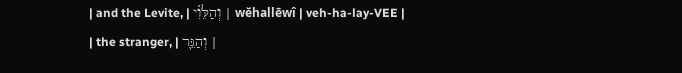| and the Levite, | וְהַלֵּוִ֗י | wĕhallēwî | veh-ha-lay-VEE |
| the stranger, | וְהַגֵּ֛ר |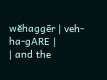wĕhaggēr | veh-ha-ɡARE |
| and the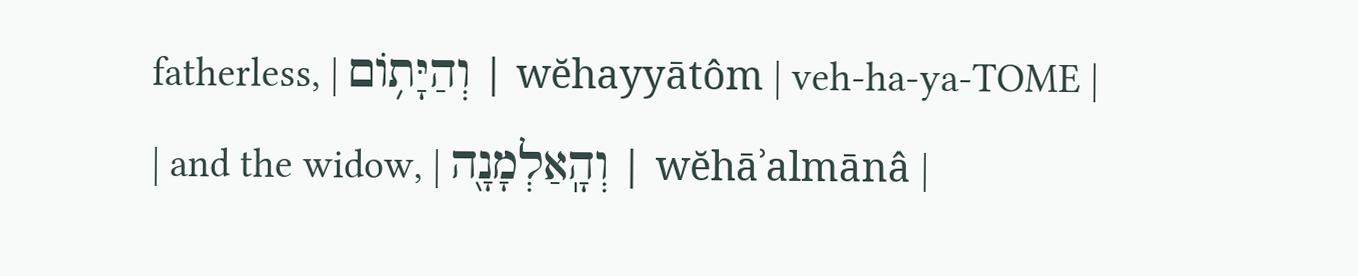fatherless, | וְהַיָּת֥וֹם | wĕhayyātôm | veh-ha-ya-TOME |
| and the widow, | וְהָֽאַלְמָנָ֖ה | wĕhāʾalmānâ |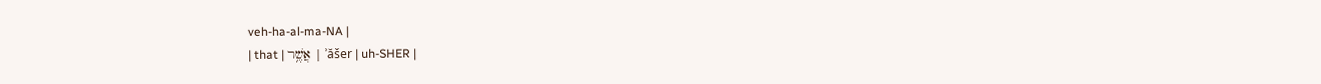veh-ha-al-ma-NA |
| that | אֲשֶׁ֥ר | ʾăšer | uh-SHER |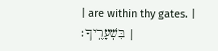| are within thy gates. | בִּשְׁעָרֶֽיךָ׃ |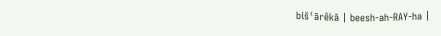bišʿārêkā | beesh-ah-RAY-ha |